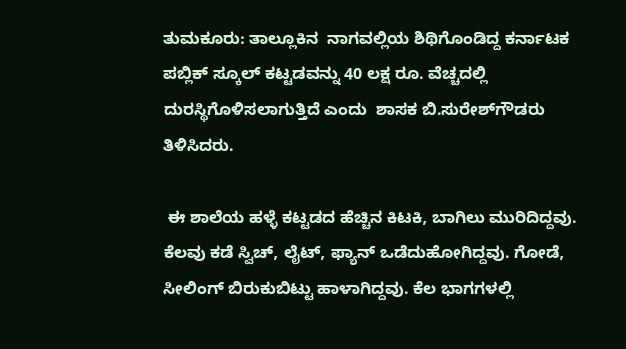ತುಮಕೂರು: ತಾಲ್ಲೂಕಿನ  ನಾಗವಲ್ಲಿಯ ಶಿಥಿಗೊಂಡಿದ್ದ ಕರ್ನಾಟಕ ಪಬ್ಲಿಕ್ ಸ್ಕೂಲ್ ಕಟ್ಟಡವನ್ನು 40 ಲಕ್ಷ ರೂ. ವೆಚ್ಚದಲ್ಲಿ ದುರಸ್ಥಿಗೊಳಿಸಲಾಗುತ್ತಿದೆ ಎಂದು  ಶಾಸಕ ಬಿ.ಸುರೇಶ್‌ಗೌಡರು ತಿಳಿಸಿದರು.

 ಈ ಶಾಲೆಯ ಹಳ್ಳೆ ಕಟ್ಟಡದ ಹೆಚ್ಚಿನ ಕಿಟಕಿ, ಬಾಗಿಲು ಮುರಿದಿದ್ದವು. ಕೆಲವು ಕಡೆ ಸ್ವಿಚ್, ಲೈಟ್, ಫ್ಯಾನ್ ಒಡೆದುಹೋಗಿದ್ದವು. ಗೋಡೆ, ಸೀಲಿಂಗ್ ಬಿರುಕುಬಿಟ್ಟು ಹಾಳಾಗಿದ್ದವು. ಕೆಲ ಭಾಗಗಳಲ್ಲಿ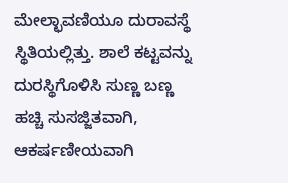ಮೇಲ್ಛಾವಣಿಯೂ ದುರಾವಸ್ಥೆ ಸ್ಥಿತಿಯಲ್ಲಿತ್ತು. ಶಾಲೆ ಕಟ್ಟವನ್ನು ದುರಸ್ಥಿಗೊಳಿಸಿ ಸುಣ್ಣ ಬಣ್ಣ ಹಚ್ಚಿ ಸುಸಜ್ಜಿತವಾಗಿ, ಆಕರ್ಷಣೀಯವಾಗಿ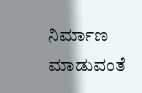ನಿರ್ಮಾಣ ಮಾಡುವಂತೆ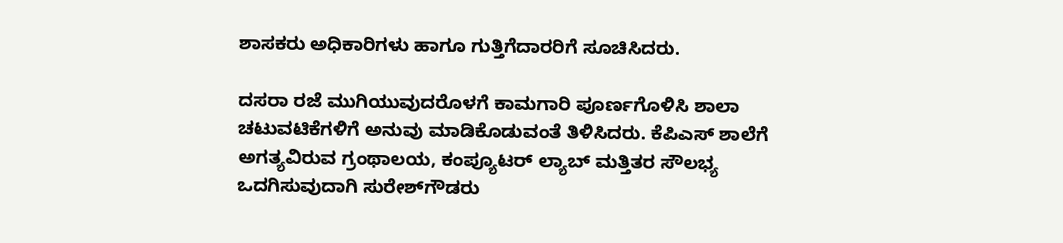ಶಾಸಕರು ಅಧಿಕಾರಿಗಳು ಹಾಗೂ ಗುತ್ತಿಗೆದಾರರಿಗೆ ಸೂಚಿಸಿದರು.

ದಸರಾ ರಜೆ ಮುಗಿಯುವುದರೊಳಗೆ ಕಾಮಗಾರಿ ಪೂರ್ಣಗೊಳಿಸಿ ಶಾಲಾ ಚಟುವಟಿಕೆಗಳಿಗೆ ಅನುವು ಮಾಡಿಕೊಡುವಂತೆ ತಿಳಿಸಿದರು. ಕೆಪಿಎಸ್ ಶಾಲೆಗೆ ಅಗತ್ಯವಿರುವ ಗ್ರಂಥಾಲಯ, ಕಂಪ್ಯೂಟರ್ ಲ್ಯಾಬ್ ಮತ್ತಿತರ ಸೌಲಭ್ಯ ಒದಗಿಸುವುದಾಗಿ ಸುರೇಶ್‌ಗೌಡರು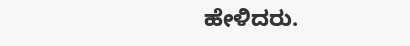ಹೇಳಿದರು.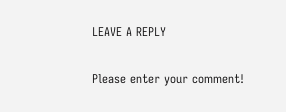LEAVE A REPLY

Please enter your comment!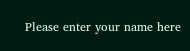Please enter your name here